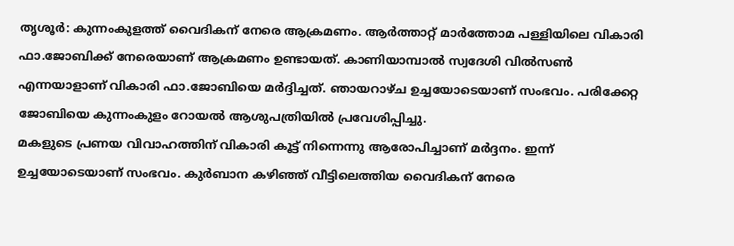തൃശൂർ: കുന്നംകുളത്ത് വൈദികന് നേരെ ആക്രമണം. ആർത്താറ്റ് മാർത്തോമ പള്ളിയിലെ വികാരി ഫാ.ജോബിക്ക് നേരെയാണ് ആക്രമണം ഉണ്ടായത്. കാണിയാമ്പാൽ സ്വദേശി വിൽസൺ എന്നയാളാണ് വികാരി ഫാ.ജോബിയെ മർദ്ദിച്ചത്. ഞായറാഴ്ച ഉച്ചയോടെയാണ് സംഭവം. പരിക്കേറ്റ ജോബിയെ കുന്നംകുളം റോയൽ ആശുപത്രിയിൽ പ്രവേശിപ്പിച്ചു.
മകളുടെ പ്രണയ വിവാഹത്തിന് വികാരി കൂട്ട് നിന്നെന്നു ആരോപിച്ചാണ് മർദ്ദനം. ഇന്ന് ഉച്ചയോടെയാണ് സംഭവം. കുർബാന കഴിഞ്ഞ് വീട്ടിലെത്തിയ വൈദികന് നേരെ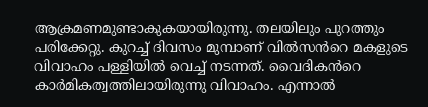ആക്രമണമുണ്ടാകുകയായിരുന്നു. തലയിലും പുറത്തും പരിക്കേറ്റു. കുറച്ച് ദിവസം മുമ്പാണ് വിൽസൻറെ മകളുടെ വിവാഹം പള്ളിയിൽ വെച്ച് നടന്നത്. വൈദികൻറെ കാർമികത്വത്തിലായിരുന്നു വിവാഹം. എന്നാൽ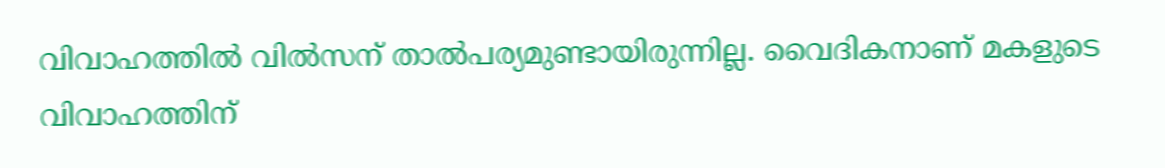വിവാഹത്തിൽ വിൽസന് താൽപര്യമുണ്ടായിരുന്നില്ല. വൈദികനാണ് മകളുടെ വിവാഹത്തിന്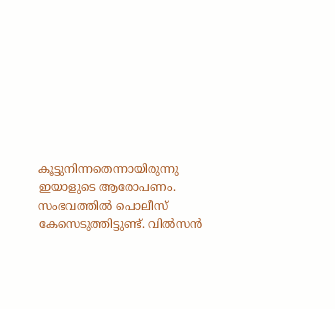കൂട്ടുനിന്നതെന്നായിരുന്നു ഇയാളുടെ ആരോപണം. സംഭവത്തിൽ പൊലീസ് കേസെടുത്തിട്ടുണ്ട്. വിൽസൻ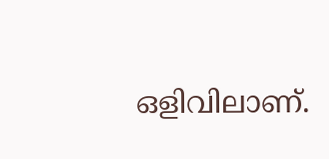ഒളിവിലാണ്.